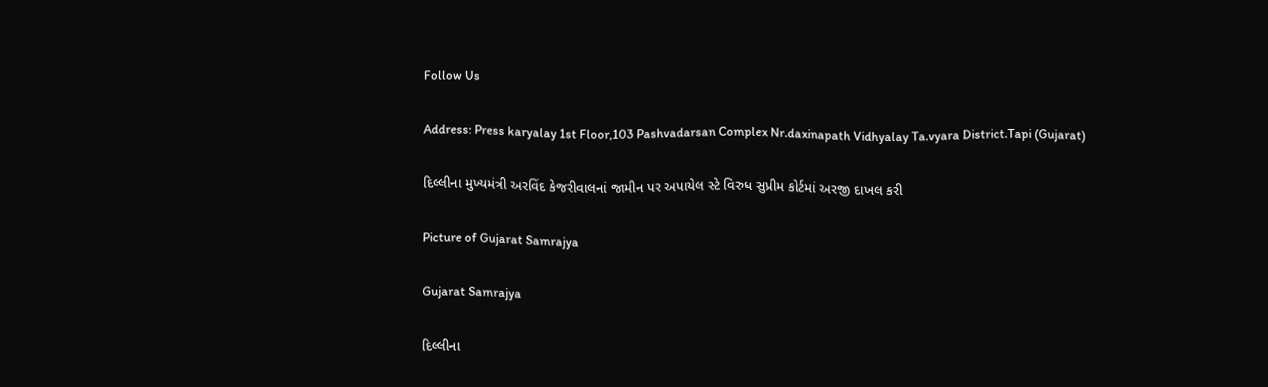Follow Us

Address: Press karyalay 1st Floor,103 Pashvadarsan Complex Nr.daxinapath Vidhyalay Ta.vyara District.Tapi (Gujarat)

દિલ્લીના મુખ્યમંત્રી અરવિંદ કેજરીવાલનાં જામીન પર અપાયેલ સ્ટે વિરુધ સુપ્રીમ કોર્ટમાં અરજી દાખલ કરી

Picture of Gujarat Samrajya

Gujarat Samrajya

દિલ્લીના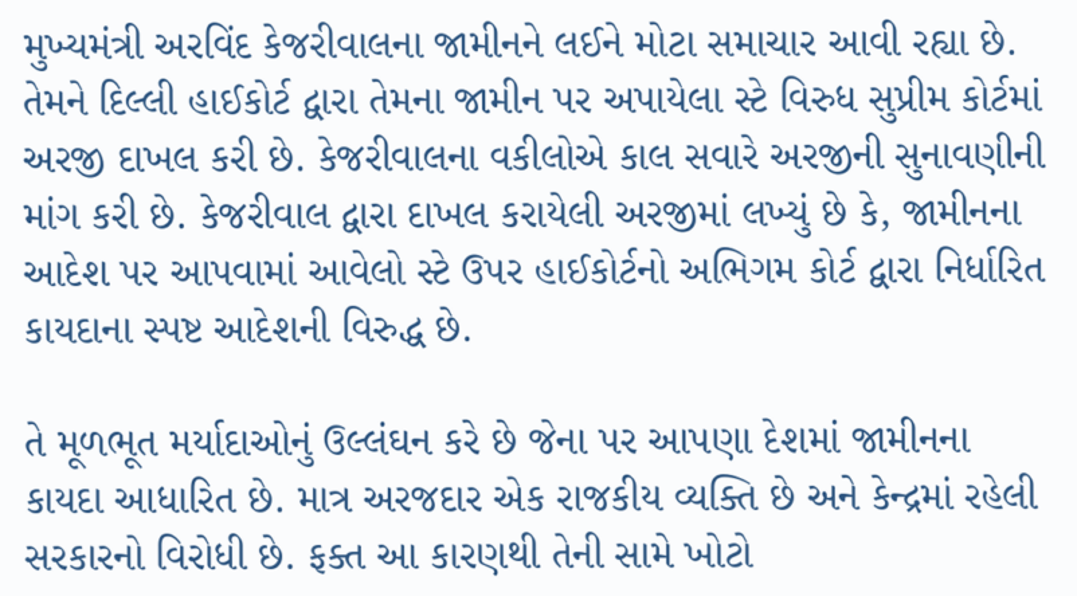મુખ્યમંત્રી અરવિંદ કેજરીવાલના જામીનને લઈને મોટા સમાચાર આવી રહ્યા છે. તેમને દિલ્લી હાઈકોર્ટ દ્વારા તેમના જામીન પર અપાયેલા સ્ટે વિરુધ સુપ્રીમ કોર્ટમાં અરજી દાખલ કરી છે. કેજરીવાલના વકીલોએ કાલ સવારે અરજીની સુનાવણીની માંગ કરી છે. કેજરીવાલ દ્વારા દાખલ કરાયેલી અરજીમાં લખ્યું છે કે, જામીનના આદેશ પર આપવામાં આવેલો સ્ટે ઉપર હાઈકોર્ટનો અભિગમ કોર્ટ દ્વારા નિર્ધારિત કાયદાના સ્પષ્ટ આદેશની વિરુદ્ધ છે.

તે મૂળભૂત મર્યાદાઓનું ઉલ્લંઘન કરે છે જેના પર આપણા દેશમાં જામીનના કાયદા આધારિત છે. માત્ર અરજદાર એક રાજકીય વ્યક્તિ છે અને કેન્દ્રમાં રહેલી સરકારનો વિરોધી છે. ફક્ત આ કારણથી તેની સામે ખોટો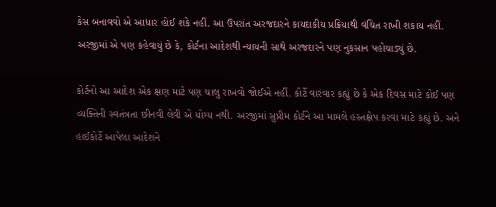કેસ બનાવવો એ આધાર હોઈ શકે નહીં. આ ઉપરાંત અરજદારને કાયદાકીય પ્રક્રિયાથી વંચિત રાખી શકાય નહીં. અરજીમાં એ પણ કહેવાયું છે કે, કોર્ટના આદેશથી ન્યાયની સાથે અરજદારને પણ નુકસાન પહોચાડ્યું છે.

કોર્ટનો આ આદેશ એક ક્ષણ માટે પણ ચાલુ રાખવો જોઈએ નહીં. કોર્ટે વારંવાર કહ્યું છે કે એક દિવસ માટે કોઈ પણ વ્યક્તિની સ્વતંત્રતા છીનવી લેવી એ યોગ્ય નથી. અરજીમાં સુપ્રીમ કોર્ટને આ મામલે હસ્તક્ષેપ કરવા માટે કહ્યું છે. અને હાઈકોર્ટે આપેલા આદેશને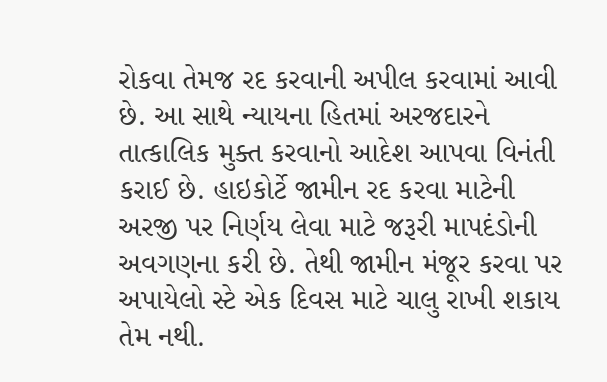રોકવા તેમજ રદ કરવાની અપીલ કરવામાં આવી છે. આ સાથે ન્યાયના હિતમાં અરજદારને તાત્કાલિક મુક્ત કરવાનો આદેશ આપવા વિનંતી કરાઈ છે. હાઇકોર્ટે જામીન રદ કરવા માટેની અરજી પર નિર્ણય લેવા માટે જરૂરી માપદંડોની અવગણના કરી છે. તેથી જામીન મંજૂર કરવા પર અપાયેલો સ્ટે એક દિવસ માટે ચાલુ રાખી શકાય તેમ નથી.